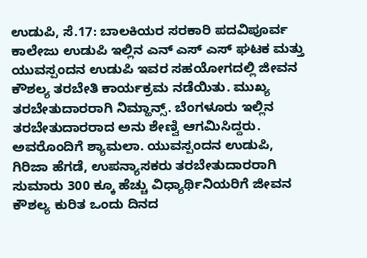ಉಡುಪಿ, ಸೆ.17: ಬಾಲಕಿಯರ ಸರಕಾರಿ ಪದವಿಪೂರ್ವ ಕಾಲೇಜು ಉಡುಪಿ ಇಲ್ಲಿನ ಎನ್ ಎಸ್ ಎಸ್ ಘಟಕ ಮತ್ತು ಯುವಸ್ಪಂದನ ಉಡುಪಿ ಇವರ ಸಹಯೋಗದಲ್ಲಿ ಜೀವನ ಕೌಶಲ್ಯ ತರಬೇತಿ ಕಾರ್ಯಕ್ರಮ ನಡೆಯಿತು. ಮುಖ್ಯ ತರಬೇತುದಾರರಾಗಿ ನಿಮ್ಹಾನ್ಸ್. ಬೆಂಗಳೂರು ಇಲ್ಲಿನ ತರಬೇತುದಾರರಾದ ಅನು ಶೇಣ್ವಿ ಆಗಮಿಸಿದ್ದರು. ಅವರೊಂದಿಗೆ ಶ್ಯಾಮಲಾ. ಯುವಸ್ಪಂದನ ಉಡುಪಿ, ಗಿರಿಜಾ ಹೆಗಡೆ, ಉಪನ್ಯಾಸಕರು ತರಬೇತುದಾರರಾಗಿ ಸುಮಾರು 300 ಕ್ಕೂ ಹೆಚ್ಚು ವಿಧ್ಯಾರ್ಥಿನಿಯರಿಗೆ ಜೀವನ ಕೌಶಲ್ಯ ಕುರಿತ ಒಂದು ದಿನದ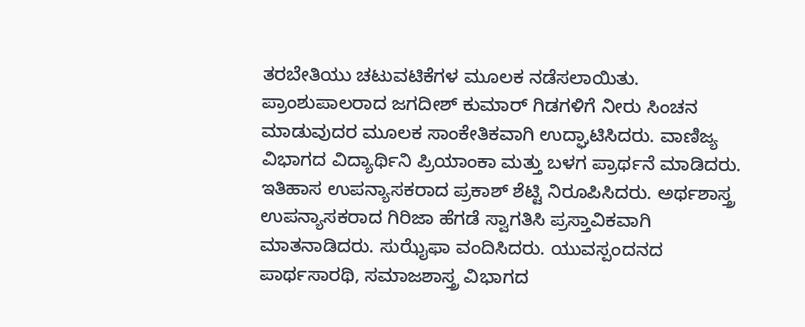ತರಬೇತಿಯು ಚಟುವಟಿಕೆಗಳ ಮೂಲಕ ನಡೆಸಲಾಯಿತು.
ಪ್ರಾಂಶುಪಾಲರಾದ ಜಗದೀಶ್ ಕುಮಾರ್ ಗಿಡಗಳಿಗೆ ನೀರು ಸಿಂಚನ ಮಾಡುವುದರ ಮೂಲಕ ಸಾಂಕೇತಿಕವಾಗಿ ಉದ್ಘಾಟಿಸಿದರು. ವಾಣಿಜ್ಯ ವಿಭಾಗದ ವಿದ್ಯಾರ್ಥಿನಿ ಪ್ರಿಯಾಂಕಾ ಮತ್ತು ಬಳಗ ಪ್ರಾರ್ಥನೆ ಮಾಡಿದರು. ಇತಿಹಾಸ ಉಪನ್ಯಾಸಕರಾದ ಪ್ರಕಾಶ್ ಶೆಟ್ಟಿ ನಿರೂಪಿಸಿದರು. ಅರ್ಥಶಾಸ್ತ್ರ ಉಪನ್ಯಾಸಕರಾದ ಗಿರಿಜಾ ಹೆಗಡೆ ಸ್ವಾಗತಿಸಿ ಪ್ರಸ್ತಾವಿಕವಾಗಿ ಮಾತನಾಡಿದರು. ಸುಝೈಫಾ ವಂದಿಸಿದರು. ಯುವಸ್ಪಂದನದ ಪಾರ್ಥಸಾರಥಿ, ಸಮಾಜಶಾಸ್ತ್ರ ವಿಭಾಗದ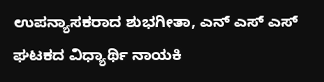ಉಪನ್ಯಾಸಕರಾದ ಶುಭಗೀತಾ, ಎನ್ ಎಸ್ ಎಸ್ ಘಟಕದ ವಿಧ್ಯಾರ್ಥಿ ನಾಯಕಿ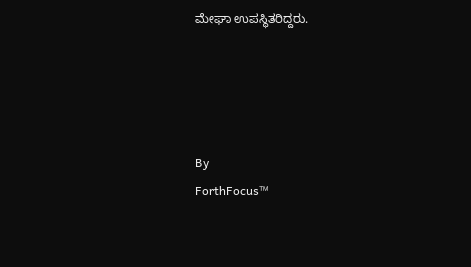ಮೇಘಾ ಉಪಸ್ಥಿತರಿದ್ದರು.




By
ForthFocus™